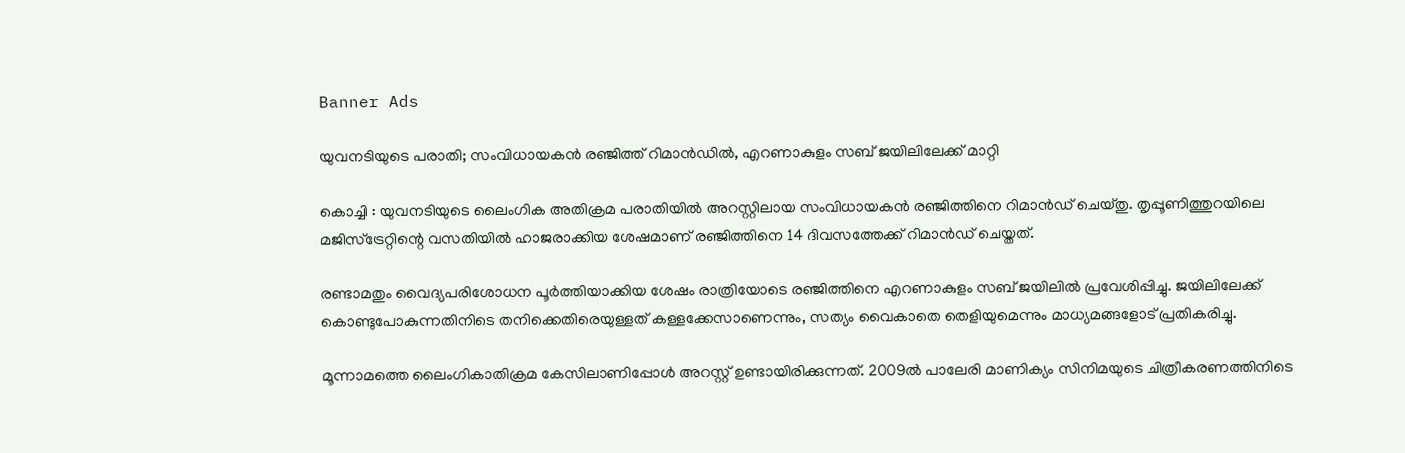Banner Ads

യുവനടിയുടെ പരാതി; സംവിധായകൻ രഞ്ജിത്ത് റിമാൻഡിൽ, എറണാകുളം സബ് ജയിലിലേക്ക് മാറ്റി

കൊച്ചി : യുവനടിയുടെ ലൈംഗിക അതിക്രമ പരാതിയിൽ അറസ്റ്റിലായ സംവിധായകൻ രഞ്ജിത്തിനെ റിമാൻഡ് ചെയ്തു. തൃപ്പൂണിത്തുറയിലെ മജിസ്‌ട്രേറ്റിന്റെ വസതിയിൽ ഹാജരാക്കിയ ശേഷമാണ് രഞ്ജിത്തിനെ 14 ദിവസത്തേക്ക് റിമാൻഡ് ചെയ്തത്.

രണ്ടാമതും വൈദ്യപരിശോധന പൂർത്തിയാക്കിയ ശേഷം രാത്രിയോടെ രഞ്ജിത്തിനെ എറണാകുളം സബ് ജയിലിൽ പ്രവേശിപ്പിച്ചു. ജയിലിലേക്ക് കൊണ്ടുപോകുന്നതിനിടെ തനിക്കെതിരെയുള്ളത് കള്ളക്കേസാണെന്നും, സത്യം വൈകാതെ തെളിയുമെന്നും മാധ്യമങ്ങളോട് പ്രതികരിച്ചു.

മൂന്നാമത്തെ ലൈംഗികാതിക്രമ കേസിലാണിപ്പോൾ അറസ്റ്റ് ഉണ്ടായിരിക്കുന്നത്. 2009ൽ പാലേരി മാണിക്യം സിനിമയുടെ ചിത്രീകരണത്തിനിടെ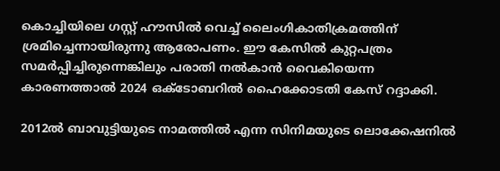കൊച്ചിയിലെ ഗസ്റ്റ് ഹൗസിൽ വെച്ച് ലൈംഗികാതിക്രമത്തിന് ശ്രമിച്ചെന്നായിരുന്നു ആരോപണം. ഈ കേസിൽ കുറ്റപത്രം സമർപ്പിച്ചിരുന്നെങ്കിലും പരാതി നൽകാൻ വൈകിയെന്ന കാരണത്താൽ 2024 ഒക്ടോബറിൽ ഹൈക്കോടതി കേസ് റദ്ദാക്കി.

2012ൽ ബാവുട്ടിയുടെ നാമത്തിൽ എന്ന സിനിമയുടെ ലൊക്കേഷനിൽ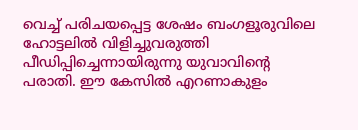വെച്ച് പരിചയപ്പെട്ട ശേഷം ബംഗളൂരുവിലെ ഹോട്ടലിൽ വിളിച്ചുവരുത്തി പീഡിപ്പിച്ചെന്നായിരുന്നു യുവാവിന്റെ പരാതി. ഈ കേസിൽ എറണാകുളം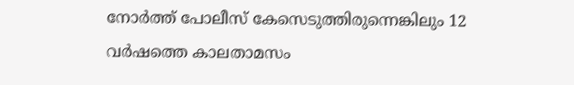നോർത്ത് പോലീസ് കേസെടുത്തിരുന്നെങ്കിലും 12 വർഷത്തെ കാലതാമസം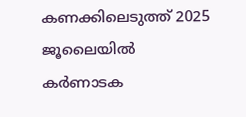കണക്കിലെടുത്ത് 2025 ജൂലൈയിൽ കർണാടക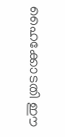ഹൈക്കോടതി ഈ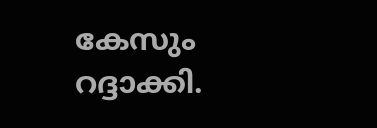കേസും റദ്ദാക്കി.